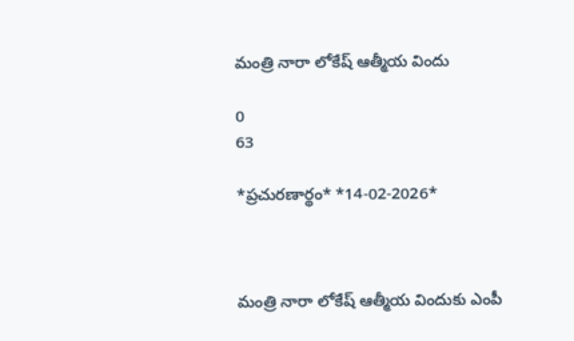మంత్రి నారా లోకేష్ ఆత్మీయ విందు

0
63

*ప్ర‌చురణార్థం* *14-02-2026*



మంత్రి నారా లోకేష్ ఆత్మీయ విందుకు ఎంపీ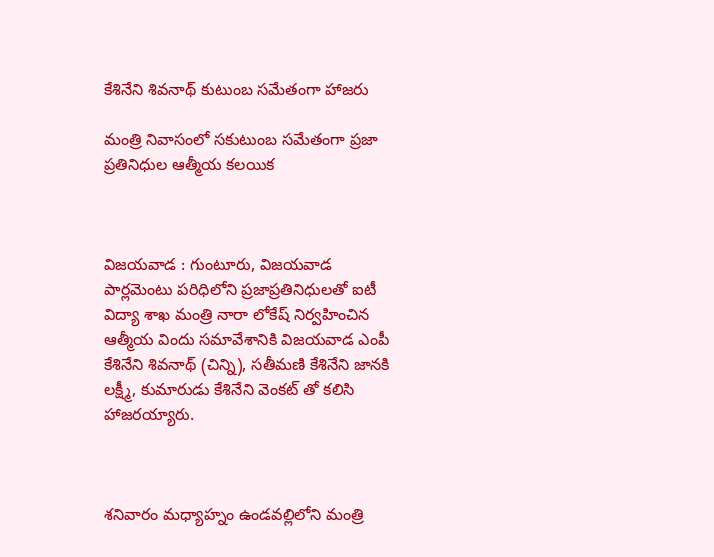కేశినేని శివనాథ్ కుటుంబ స‌మేతంగా హాజరు

మంత్రి నివాసంలో సకుటుంబ సమేతంగా ప్ర‌జా ప్ర‌తినిధుల‌ ఆత్మీయ కలయిక



విజ‌య‌వాడ : గుంటూరు, విజయవాడ పార్లమెంటు పరిధిలోని ప్రజాప్రతినిధులతో ఐటీ విద్యా శాఖ మంత్రి నారా లోకేష్ నిర్వహించిన ఆత్మీయ విందు సమావేశానికి విజయవాడ ఎంపీ కేశినేని శివనాథ్ (చిన్ని), స‌తీమ‌ణి కేశినేని జాన‌కి ల‌క్ష్మీ, కుమారుడు కేశినేని వెంక‌ట్ తో కలిసి హాజరయ్యారు.



శనివారం మధ్యాహ్నం ఉండవల్లిలోని మంత్రి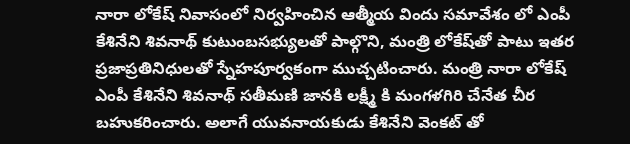నారా లోకేష్ నివాసంలో నిర్వహించిన ఆత్మీయ విందు స‌మావేశం లో ఎంపీ కేశినేని శివనాథ్ కుటుంబసభ్యులతో పాల్గొని, మంత్రి లోకేష్‌తో పాటు ఇతర ప్రజాప్రతినిధులతో స్నేహపూర్వకంగా ముచ్చటించారు. మంత్రి నారా లోకేష్ ఎంపీ కేశినేని శివ‌నాథ్ స‌తీమ‌ణి జాన‌కి ల‌క్ష్మీ కి మంగ‌ళ‌గిరి చేనేత చీర బ‌హుక‌రించారు. అలాగే యువ‌నాయ‌కుడు కేశినేని వెంక‌ట్ తో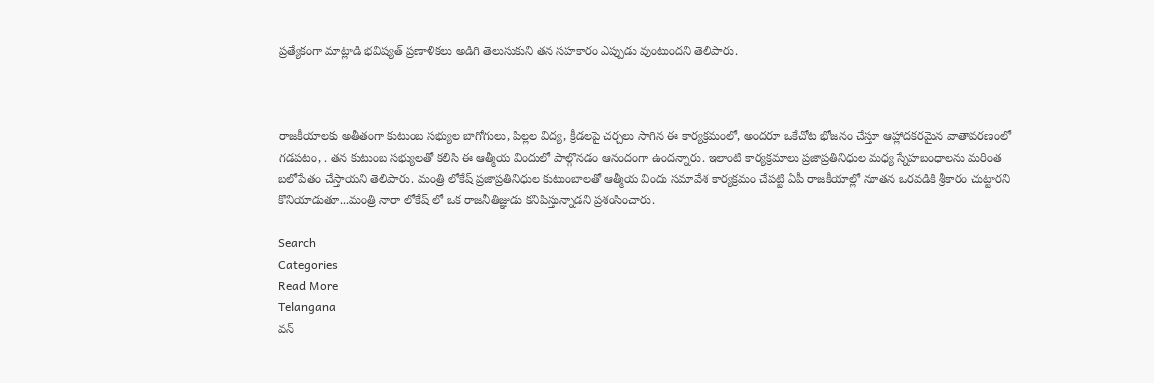ప్ర‌త్యేకంగా మాట్లాడి భవిష్య‌త్ ప్ర‌ణాళిక‌లు అడిగి తెలుసుకుని త‌న స‌హ‌కారం ఎప్పుడు వుంటుంద‌ని తెలిపారు.



రాజకీయాలకు అతీతంగా కుటుంబ సభ్యుల బాగోగులు, పిల్లల విద్య, క్రీడలపై చర్చలు సాగిన ఈ కార్యక్రమంలో, అందరూ ఒకేచోట భోజనం చేస్తూ ఆహ్లాదకరమైన వాతావరణంలో గడప‌టం, . త‌న‌ కుటుంబ సభ్యులతో కలిసి ఈ ఆత్మీయ విందులో పాల్గొనడం ఆనందంగా ఉందన్నారు. ఇలాంటి కార్యక్రమాలు ప్రజాప్రతినిధుల మధ్య స్నేహబంధాలను మరింత బలోపేతం చేస్తాయని తెలిపారు. మంత్రి లోకేష్ ప్ర‌జాప్ర‌తినిధుల కుటుంబాల‌తో ఆత్మీయ విందు స‌మావేశ కార్య‌క్ర‌మం చేప‌ట్టి ఏపీ రాజ‌కీయాల్లో నూత‌న ఒర‌వ‌డికి శ్రీకారం చుట్టార‌ని కొనియాడుతూ...మంత్రి నారా లోకేష్ లో ఒక రాజ‌నీతిజ్ఞుడు క‌నిపిస్తున్నాడ‌ని ప్ర‌శంసించారు.

Search
Categories
Read More
Telangana
వన్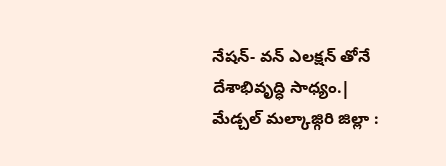నేషన్- వన్ ఎలక్షన్ తోనే దేశాభివృద్ధి సాధ్యం.|
మేడ్చల్ మల్కాజ్గిరి జిల్లా :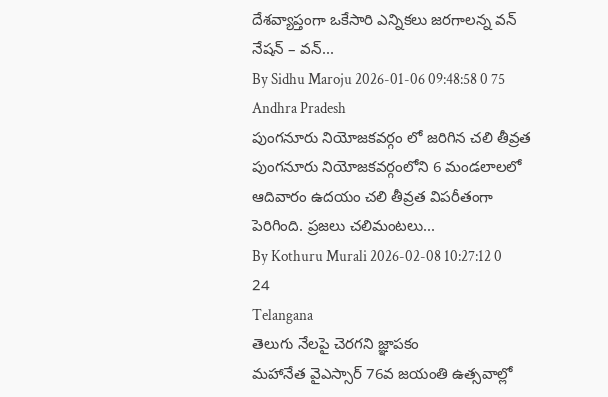దేశవ్యాప్తంగా ఒకేసారి ఎన్నికలు జరగాలన్న వన్ నేషన్ – వన్...
By Sidhu Maroju 2026-01-06 09:48:58 0 75
Andhra Pradesh
పుంగనూరు నియోజకవర్గం లో జరిగిన చలి తీవ్రత
పుంగనూరు నియోజకవర్గంలోని 6 మండలాలలో ఆదివారం ఉదయం చలి తీవ్రత విపరీతంగా పెరిగింది. ప్రజలు చలిమంటలు...
By Kothuru Murali 2026-02-08 10:27:12 0 24
Telangana
తెలుగు నేలపై చెరగని జ్ఞాపకం
మహానేత వైఎస్సార్ 76వ జయంతి ఉత్సవాల్లో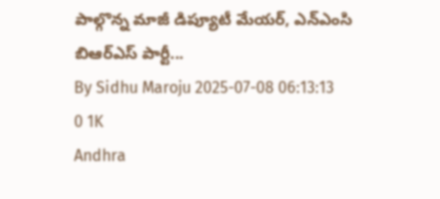పాల్గొన్న మాజీ డిప్యూటీ మేయర్, ఎన్ఎంసి బిఆర్ఎస్ పార్టీ...
By Sidhu Maroju 2025-07-08 06:13:13 0 1K
Andhra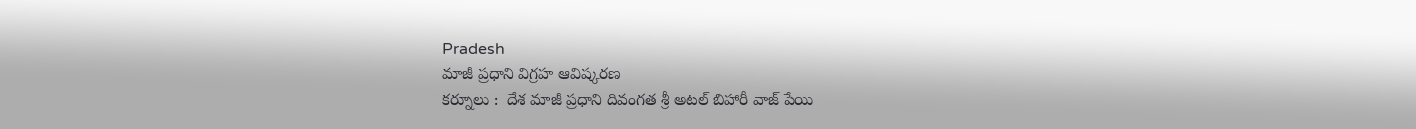Pradesh
మాజీ ప్రధాని విగ్రహ ఆవిష్కరణ
కర్నూలు :  దేశ మాజీ ప్రధాని దివంగత శ్రీ అటల్ బిహారీ వాజ్ పేయి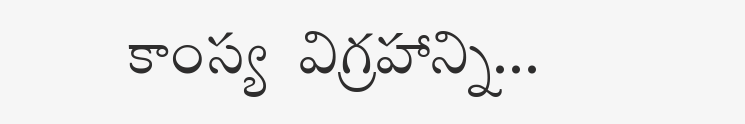కాంస్య  విగ్రహాన్ని...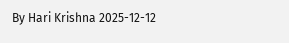By Hari Krishna 2025-12-12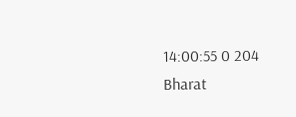14:00:55 0 204
Bharat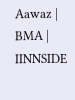Aawaz | BMA | IINNSIDE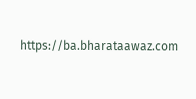https://ba.bharataawaz.com